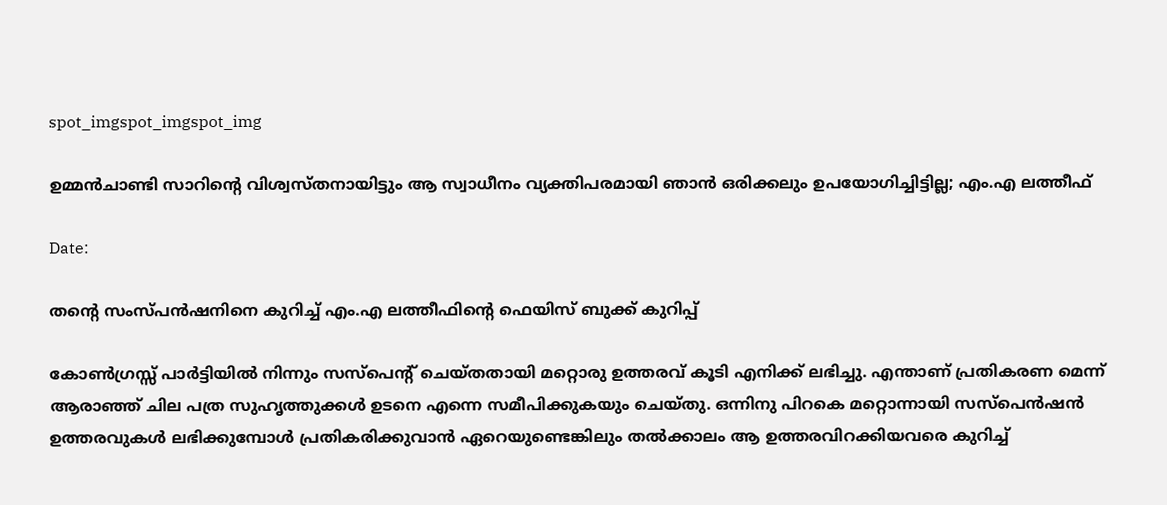spot_imgspot_imgspot_img

ഉമ്മൻചാണ്ടി സാറിന്റെ വിശ്വസ്തനായിട്ടും ആ സ്വാധീനം വ്യക്തിപരമായി ഞാൻ ഒരിക്കലും ഉപയോഗിച്ചിട്ടില്ല; എം.എ ലത്തീഫ്

Date:

തന്റെ സംസ്പൻഷനിനെ കുറിച്ച് എം.എ ലത്തീഫിന്റെ ഫെയിസ് ബുക്ക് കുറിപ്പ്

കോൺഗ്രസ്സ് പാർട്ടിയിൽ നിന്നും സസ്പെൻ്റ് ചെയ്ത‌തായി മറ്റൊരു ഉത്തരവ് കൂടി എനിക്ക് ലഭിച്ചു. എന്താണ് പ്രതികരണ മെന്ന് ആരാഞ്ഞ് ചില പത്ര സുഹൃത്തുക്കൾ ഉടനെ എന്നെ സമീപിക്കുകയും ചെയ്തു. ഒന്നിനു പിറകെ മറ്റൊന്നായി സസ്പെൻഷൻ ഉത്തരവുകൾ ലഭിക്കുമ്പോൾ പ്രതികരിക്കുവാൻ ഏറെയുണ്ടെങ്കിലും തൽക്കാലം ആ ഉത്തരവിറക്കിയവരെ കുറിച്ച്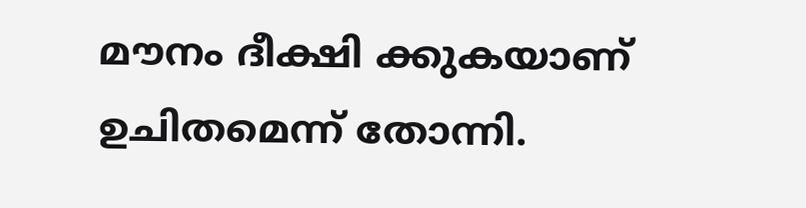മൗനം ദീക്ഷി ക്കുകയാണ് ഉചിതമെന്ന് തോന്നി.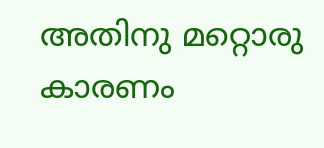അതിനു മറ്റൊരു കാരണം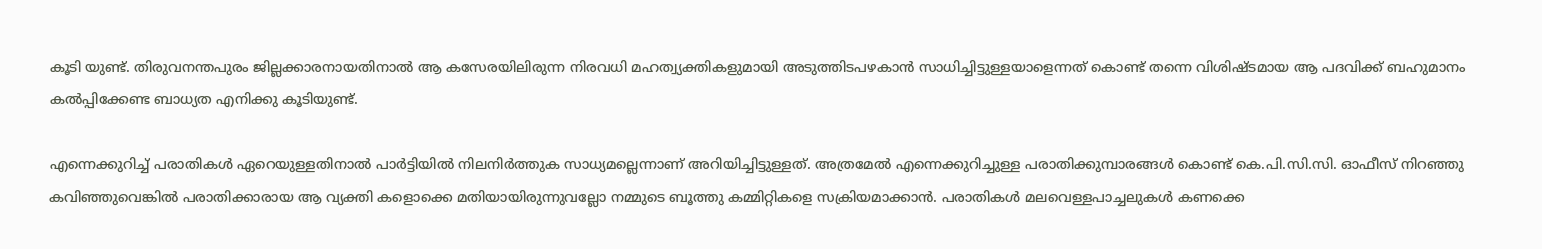കൂടി യുണ്ട്. തിരുവനന്തപുരം ജില്ലക്കാരനായതിനാൽ ആ കസേരയിലിരുന്ന നിരവധി മഹത്വ്യക്തികളുമായി അടുത്തിടപഴകാൻ സാധിച്ചിട്ടുള്ളയാളെന്നത് കൊണ്ട് തന്നെ വിശിഷ്ടമായ ആ പദവിക്ക് ബഹുമാനം കൽപ്പിക്കേണ്ട ബാധ്യത എനിക്കു കൂടിയുണ്ട്.

എന്നെക്കുറിച്ച് പരാതികൾ ഏറെയുള്ളതിനാൽ പാർട്ടിയിൽ നിലനിർത്തുക സാധ്യമല്ലെന്നാണ് അറിയിച്ചിട്ടുള്ളത്. അത്രമേൽ എന്നെക്കുറിച്ചുള്ള പരാതിക്കുമ്പാരങ്ങൾ കൊണ്ട് കെ.പി.സി.സി. ഓഫീസ് നിറഞ്ഞു കവിഞ്ഞുവെങ്കിൽ പരാതിക്കാരായ ആ വ്യക്തി കളൊക്കെ മതിയായിരുന്നുവല്ലോ നമ്മുടെ ബൂത്തു കമ്മിറ്റികളെ സക്രിയമാക്കാൻ. പരാതികൾ മലവെള്ളപാച്ചലുകൾ കണക്കെ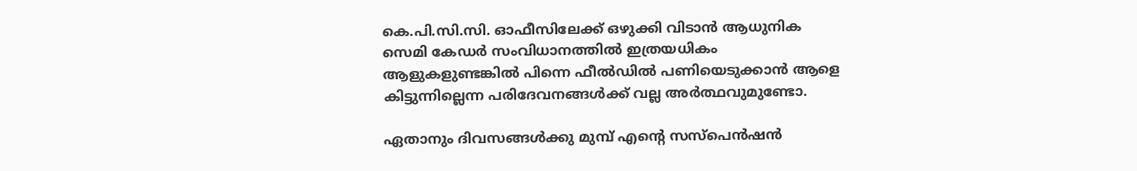കെ.പി.സി.സി. ഓഫീസിലേക്ക് ഒഴുക്കി വിടാൻ ആധുനിക സെമി കേഡർ സംവിധാനത്തിൽ ഇത്രയധികം ആളുകളുണ്ടങ്കിൽ പിന്നെ ഫീൽഡിൽ പണിയെടുക്കാൻ ആളെ കിട്ടുന്നില്ലെന്ന പരിദേവനങ്ങൾക്ക് വല്ല അർത്ഥവുമുണ്ടോ.

ഏതാനും ദിവസങ്ങൾക്കു മുമ്പ് എൻ്റെ സസ്പെൻഷൻ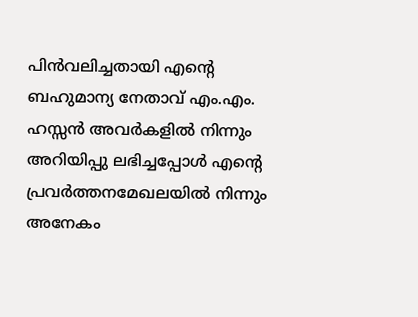പിൻവലിച്ചതായി എൻ്റെ ബഹുമാന്യ നേതാവ് എം.എം. ഹസ്സൻ അവർകളിൽ നിന്നും അറിയിപ്പു ലഭിച്ചപ്പോൾ എന്റെ പ്രവർത്തനമേഖലയിൽ നിന്നും അനേകം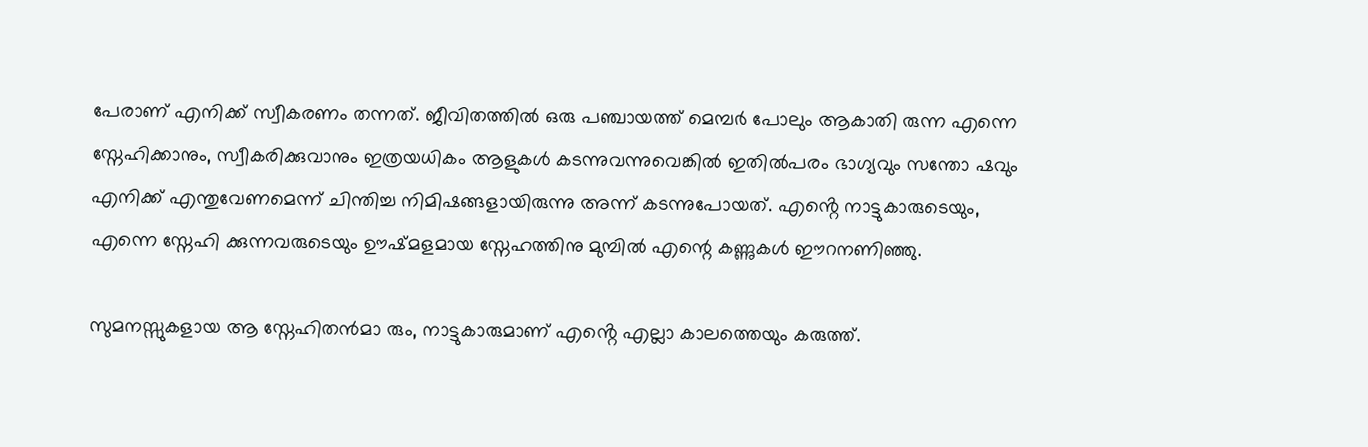പേരാണ് എനിക്ക് സ്വീകരണം തന്നത്. ജീവിതത്തിൽ ഒരു പഞ്ചായത്ത് മെമ്പർ പോലും ആകാതി രുന്ന എന്നെ സ്നേഹിക്കാനും, സ്വീകരിക്കുവാനും ഇത്രയധികം ആളുകൾ കടന്നുവന്നുവെങ്കിൽ ഇതിൽപരം ഭാഗ്യവും സന്തോ ഷവും എനിക്ക് എന്തുവേണമെന്ന് ചിന്തിച്ച നിമിഷങ്ങളായിരുന്നു അന്ന് കടന്നുപോയത്. എൻ്റെ നാട്ടുകാരുടെയും, എന്നെ സ്നേഹി ക്കുന്നവരുടെയും ഊഷ്‌മളമായ സ്നേഹത്തിനു മുമ്പിൽ എന്റെ കണ്ണുകൾ ഈറനണിഞ്ഞു.

സുമനസ്സുകളായ ആ സ്നേഹിതൻമാ രും, നാട്ടുകാരുമാണ് എൻ്റെ എല്ലാ കാലത്തെയും കരുത്ത്.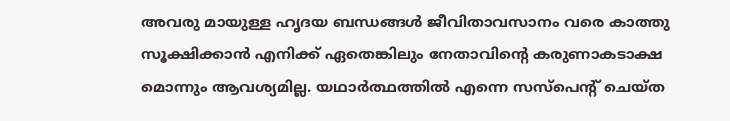അവരു മായുള്ള ഹൃദയ ബന്ധങ്ങൾ ജീവിതാവസാനം വരെ കാത്തു സൂക്ഷിക്കാൻ എനിക്ക് ഏതെങ്കിലും നേതാവിൻ്റെ കരുണാകടാക്ഷ മൊന്നും ആവശ്യമില്ല. യഥാർത്ഥത്തിൽ എന്നെ സസ്പെന്റ് ചെയ്ത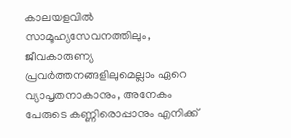കാലയളവിൽ സാമൂഹ്യസേവനത്തിലും, ജീവകാരുണ്യ പ്രവർത്തനങ്ങളിലുമെല്ലാം ഏറെ വ്യാപൃതനാകാനും, അനേകം പേരുടെ കണ്ണിരൊപ്പാനും എനിക്ക്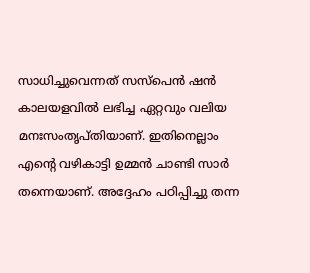സാധിച്ചുവെന്നത് സസ്പെൻ ഷൻ കാലയളവിൽ ലഭിച്ച ഏറ്റവും വലിയ മനഃസംതൃപ്തിയാണ്. ഇതിനെല്ലാം എൻ്റെ വഴികാട്ടി ഉമ്മൻ ചാണ്ടി സാർ തന്നെയാണ്. അദ്ദേഹം പഠിപ്പിച്ചു തന്ന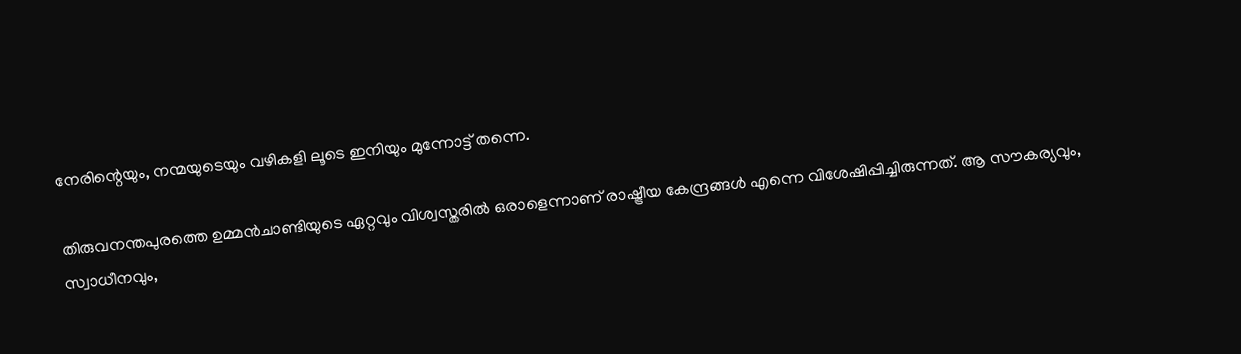നേരിന്റെയും, നന്മയുടെയും വഴികളി ലൂടെ ഇനിയും മുന്നോട്ട് തന്നെ.

തിരുവനന്തപുരത്തെ ഉമ്മൻചാണ്ടിയുടെ ഏറ്റവും വിശ്വസ്തരിൽ ഒരാളെന്നാണ് രാഷ്ട്രീയ കേന്ദ്രങ്ങൾ എന്നെ വിശേഷിപ്പിച്ചിരുന്നത്. ആ സൗകര്യവും, സ്വാധീനവും,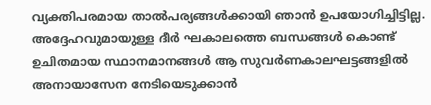വ്യക്തിപരമായ താൽപര്യങ്ങൾക്കായി ഞാൻ ഉപയോഗിച്ചിട്ടില്ല. അദ്ദേഹവുമായുള്ള ദീർ ഘകാലത്തെ ബന്ധങ്ങൾ കൊണ്ട് ഉചിതമായ സ്ഥാനമാനങ്ങൾ ആ സുവർണകാലഘട്ടങ്ങളിൽ അനായാസേന നേടിയെടുക്കാൻ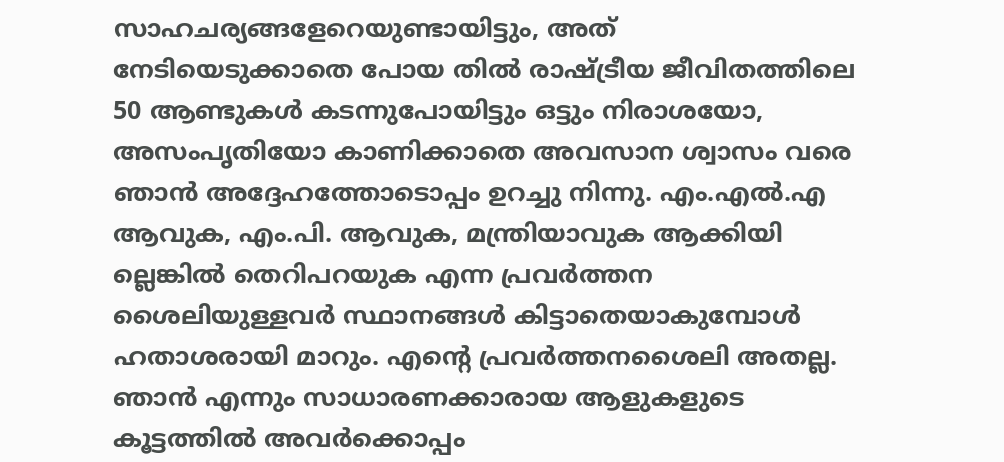സാഹചര്യങ്ങളേറെയുണ്ടായിട്ടും, അത് നേടിയെടുക്കാതെ പോയ തിൽ രാഷ്ട്രീയ ജീവിതത്തിലെ 50 ആണ്ടുകൾ കടന്നുപോയിട്ടും ഒട്ടും നിരാശയോ, അസംപൃതിയോ കാണിക്കാതെ അവസാന ശ്വാസം വരെ ഞാൻ അദ്ദേഹത്തോടൊപ്പം ഉറച്ചു നിന്നു. എം.എൽ.എ ആവുക, എം.പി. ആവുക, മന്ത്രിയാവുക ആക്കിയി ല്ലെങ്കിൽ തെറിപറയുക എന്ന പ്രവർത്തന ശൈലിയുള്ളവർ സ്ഥാനങ്ങൾ കിട്ടാതെയാകുമ്പോൾ ഹതാശരായി മാറും. എന്റെ പ്രവർത്തനശൈലി അതല്ല. ഞാൻ എന്നും സാധാരണക്കാരായ ആളുകളുടെ കൂട്ടത്തിൽ അവർക്കൊപ്പം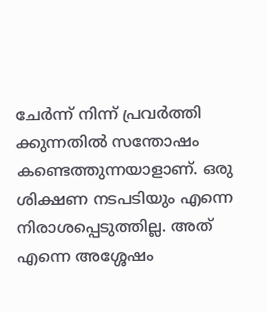ചേർന്ന് നിന്ന് പ്രവർത്തി ക്കുന്നതിൽ സന്തോഷം കണ്ടെത്തുന്നയാളാണ്. ഒരു ശിക്ഷണ നടപടിയും എന്നെ നിരാശപ്പെടുത്തില്ല. അത് എന്നെ അശ്ശേഷം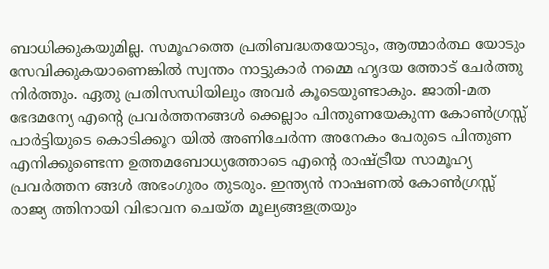ബാധിക്കുകയുമില്ല. സമൂഹത്തെ പ്രതിബദ്ധതയോടും, ആത്മാർത്ഥ യോടും സേവിക്കുകയാണെങ്കിൽ സ്വന്തം നാട്ടുകാർ നമ്മെ ഹൃദയ ത്തോട് ചേർത്തു നിർത്തും. ഏതു പ്രതിസന്ധിയിലും അവർ കൂടെയുണ്ടാകും. ജാതി-മത ഭേദമന്യേ എൻ്റെ പ്രവർത്തനങ്ങൾ ക്കെല്ലാം പിന്തുണയേകുന്ന കോൺഗ്രസ്സ് പാർട്ടിയുടെ കൊടിക്കൂറ യിൽ അണിചേർന്ന അനേകം പേരുടെ പിന്തുണ എനിക്കുണ്ടെന്ന ഉത്തമബോധ്യത്തോടെ എൻ്റെ രാഷ്ട്രീയ സാമൂഹ്യ പ്രവർത്തന ങ്ങൾ അഭംഗുരം തുടരും. ഇന്ത്യൻ നാഷണൽ കോൺഗ്രസ്സ് രാജ്യ ത്തിനായി വിഭാവന ചെയ്ത മൂല്യങ്ങളത്രയും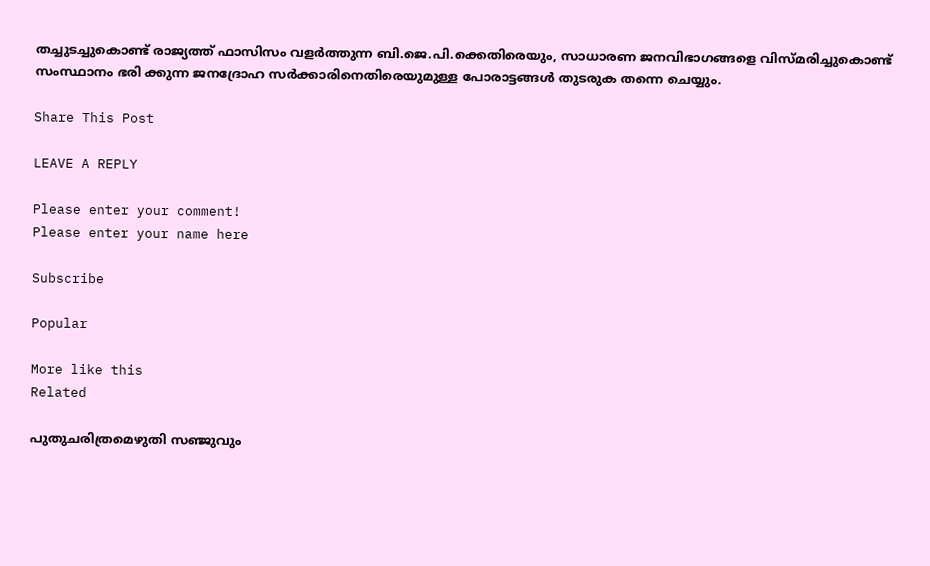തച്ചുടച്ചുകൊണ്ട് രാജ്യത്ത് ഫാസിസം വളർത്തുന്ന ബി.ജെ.പി.ക്കെതിരെയും, സാധാരണ ജനവിഭാഗങ്ങളെ വിസ്‌മരിച്ചുകൊണ്ട് സംസ്ഥാനം ഭരി ക്കുന്ന ജനദ്രോഹ സർക്കാരിനെതിരെയുമുള്ള പോരാട്ടങ്ങൾ തുടരുക തന്നെ ചെയ്യും.

Share This Post

LEAVE A REPLY

Please enter your comment!
Please enter your name here

Subscribe

Popular

More like this
Related

പുതുചരിത്രമെഴുതി സഞ്ജുവും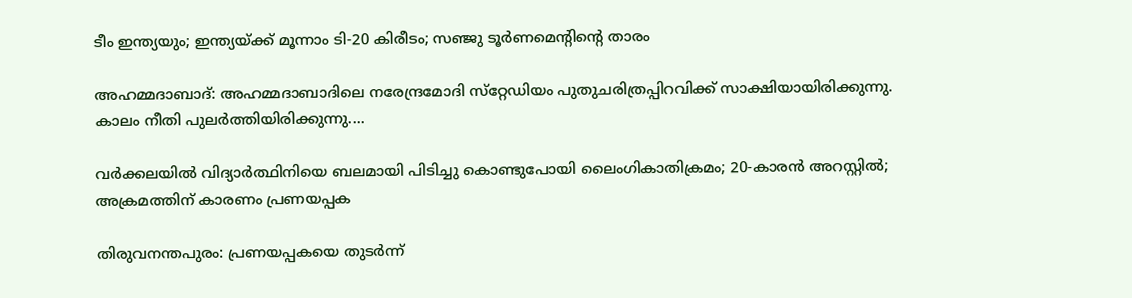ടീം ഇന്ത്യയും; ഇന്ത്യയ്ക്ക് മൂന്നാം ടി-20 കിരീടം; സഞ്ജു ടൂര്‍ണമെന്റിന്റെ താരം

അഹമ്മദാബാദ്: അഹമ്മദാബാദിലെ നരേന്ദ്രമോദി സ്‌റ്റേഡിയം പുതുചരിത്രപ്പിറവിക്ക് സാക്ഷിയായിരിക്കുന്നു. കാലം നീതി പുലര്‍ത്തിയിരിക്കുന്നു....

വര്‍ക്കലയില്‍ വിദ്യാര്‍ത്ഥിനിയെ ബലമായി പിടിച്ചു കൊണ്ടുപോയി ലൈംഗികാതിക്രമം; 20-കാരന്‍ അറസ്റ്റില്‍; അക്രമത്തിന് കാരണം പ്രണയപ്പക

തിരുവനന്തപുരം: പ്രണയപ്പകയെ തുടര്‍ന്ന്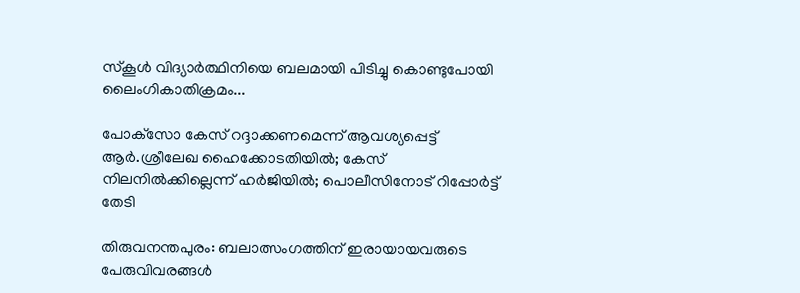സ്‌കൂള്‍ വിദ്യാര്‍ത്ഥിനിയെ ബലമായി പിടിച്ചു കൊണ്ടുപോയി ലൈംഗികാതിക്രമം...

പോക്‌സോ കേസ് റദ്ദാക്കണമെന്ന് ആവശ്യപ്പെട്ട് ആര്‍.ശ്രീലേഖ ഹൈക്കോടതിയില്‍; കേസ് നിലനില്‍ക്കില്ലെന്ന് ഹര്‍ജിയില്‍; പൊലീസിനോട് റിപ്പോര്‍ട്ട് തേടി

തിരുവനന്തപുരം: ബലാത്സംഗത്തിന് ഇരായായവരുടെ പേരുവിവരങ്ങള്‍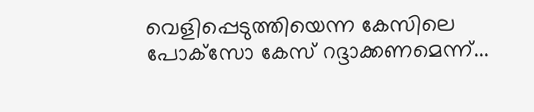വെളിപ്പെടുത്തിയെന്ന കേസിലെ പോക്‌സോ കേസ് റദ്ദാക്കണമെന്ന്...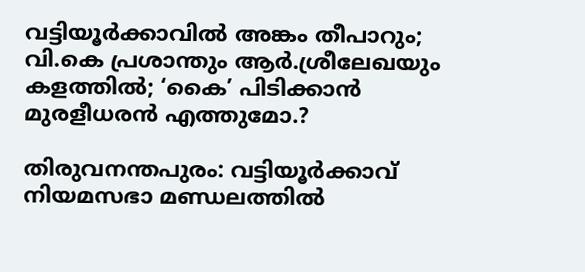വട്ടിയൂര്‍ക്കാവില്‍ അങ്കം തീപാറും; വി.കെ പ്രശാന്തും ആര്‍.ശ്രീലേഖയും കളത്തില്‍; ‘കൈ’ പിടിക്കാന്‍ മുരളീധരന്‍ എത്തുമോ.?

തിരുവനന്തപുരം: വട്ടിയൂര്‍ക്കാവ് നിയമസഭാ മണ്ഡലത്തില്‍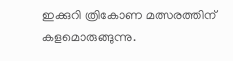ഇക്കുറി ത്രികോണ മത്സരത്തിന് കളമൊരുങ്ങുന്നു.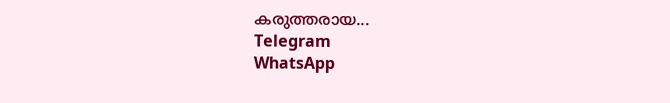കരുത്തരായ...
Telegram
WhatsApp